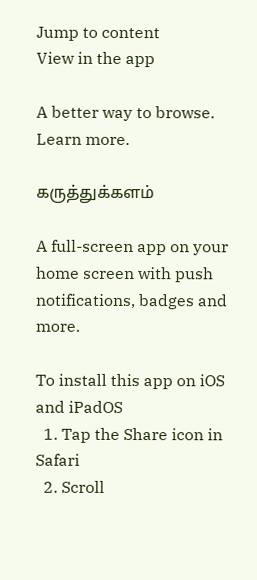Jump to content
View in the app

A better way to browse. Learn more.

கருத்துக்களம்

A full-screen app on your home screen with push notifications, badges and more.

To install this app on iOS and iPadOS
  1. Tap the Share icon in Safari
  2. Scroll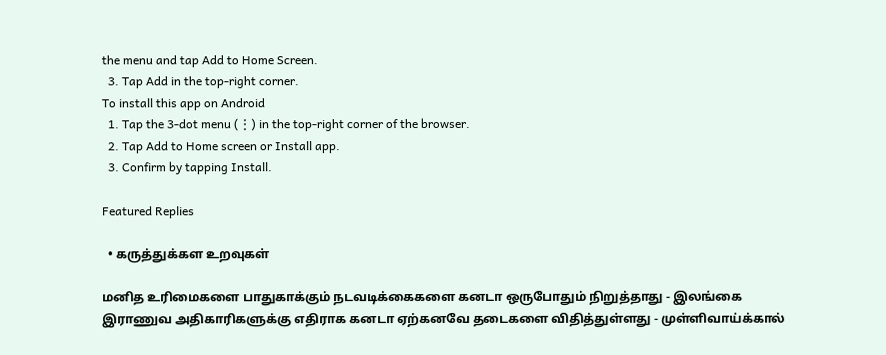the menu and tap Add to Home Screen.
  3. Tap Add in the top-right corner.
To install this app on Android
  1. Tap the 3-dot menu (⋮) in the top-right corner of the browser.
  2. Tap Add to Home screen or Install app.
  3. Confirm by tapping Install.

Featured Replies

  • கருத்துக்கள உறவுகள்

மனித உரிமைகளை பாதுகாக்கும் நடவடிக்கைகளை கனடா ஒருபோதும் நிறுத்தாது - இலங்கை இராணுவ அதிகாரிகளுக்கு எதிராக கனடா ஏற்கனவே தடைகளை விதித்துள்ளது - முள்ளிவாய்க்கால்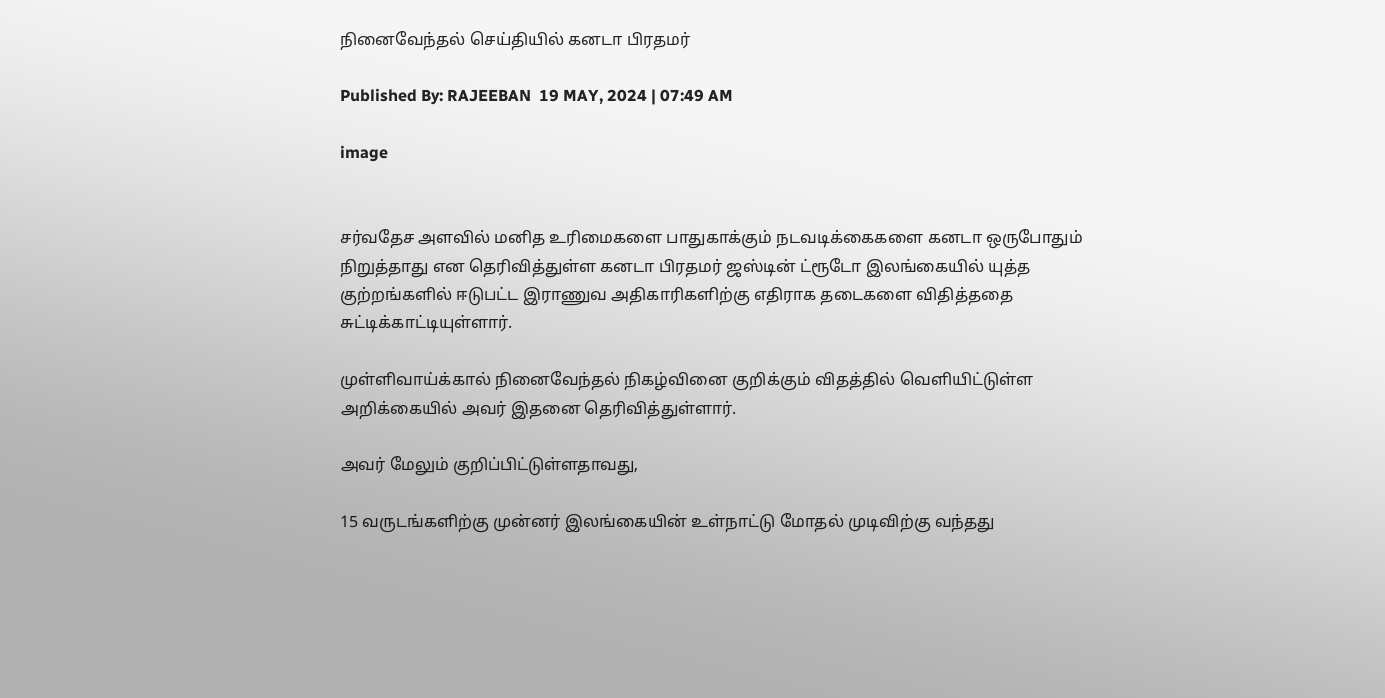நினைவேந்தல் செய்தியில் கனடா பிரதமர்

Published By: RAJEEBAN  19 MAY, 2024 | 07:49 AM

image


சர்வதேச அளவில் மனித உரிமைகளை பாதுகாக்கும் நடவடிக்கைகளை கனடா ஒருபோதும் நிறுத்தாது என தெரிவித்துள்ள கனடா பிரதமர் ஜஸ்டின் ட்ரூடோ இலங்கையில் யுத்த குற்றங்களில் ஈடுபட்ட இராணுவ அதிகாரிகளிற்கு எதிராக தடைகளை விதித்ததை சுட்டிக்காட்டியுள்ளார்.

முள்ளிவாய்க்கால் நினைவேந்தல் நிகழ்வினை குறிக்கும் விதத்தில் வெளியிட்டுள்ள அறிக்கையில் அவர் இதனை தெரிவித்துள்ளார்.

அவர் மேலும் குறிப்பிட்டுள்ளதாவது,

15 வருடங்களிற்கு முன்னர் இலங்கையின் உள்நாட்டு மோதல் முடிவிற்கு வந்தது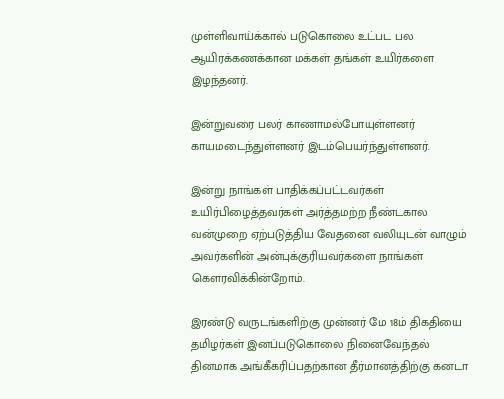முள்ளிவாய்க்கால் படுகொலை உட்பட பல ஆயிரக்கணக்கான மக்கள் தங்கள் உயிர்களை இழந்தனர்.

இன்றுவரை பலர் காணாமல்போயுள்ளனர் காயமடைந்துள்ளனர் இடம்பெயர்ந்துள்ளனர்.

இன்று நாங்கள் பாதிக்கப்பட்டவர்கள் உயிர்பிழைத்தவர்கள் அர்த்தமற்ற நீண்டகால வன்முறை ஏற்படுத்திய வேதனை வலியுடன் வாழும் அவர்களின் அன்புக்குரியவர்களை நாங்கள் கௌரவிக்கின்றோம்.

இரண்டு வருடங்களிற்கு முன்னர் மே 18ம் திகதியை தமிழர்கள் இனப்படுகொலை நினைவேந்தல் தினமாக அங்கீகரிப்பதற்கான தீர்மானத்திற்கு கனடா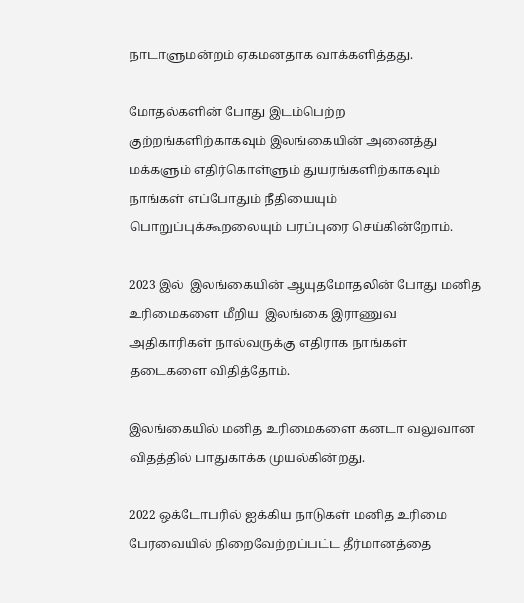நாடாளுமன்றம் ஏகமனதாக வாக்களித்தது.

மோதல்களின் போது இடம்பெற்ற குற்றங்களிற்காகவும் இலங்கையின் அனைத்து மக்களும் எதிர்கொள்ளும் துயரங்களிற்காகவும்  நாங்கள் எப்போதும் நீதியையும் பொறுப்புக்கூறலையும் பரப்புரை செய்கின்றோம்.

2023 இல்  இலங்கையின் ஆயுதமோதலின் போது மனித உரிமைகளை மீறிய  இலங்கை இராணுவ அதிகாரிகள் நால்வருக்கு எதிராக நாங்கள் தடைகளை விதித்தோம்.

இலங்கையில் மனித உரிமைகளை கனடா வலுவான விதத்தில் பாதுகாக்க முயல்கின்றது.

2022 ஒக்டோபரில் ஐக்கிய நாடுகள் மனித உரிமை பேரவையில் நிறைவேற்றப்பட்ட தீர்மானத்தை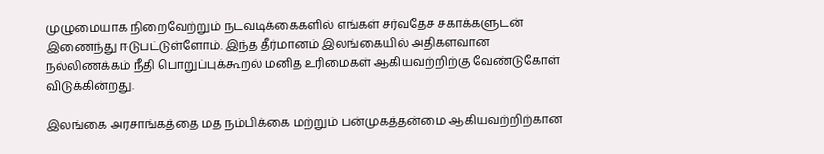முழுமையாக நிறைவேற்றும் நடவடிக்கைகளில் எங்கள் சர்வதேச சகாக்களுடன் இணைந்து ஈடுபட்டுள்ளோம். இந்த தீர்மானம் இலங்கையில் அதிகளவான நல்லிணக்கம் நீதி பொறுப்புக்கூறல் மனித உரிமைகள் ஆகியவற்றிற்கு வேண்டுகோள் விடுக்கின்றது.

இலங்கை அரசாங்கத்தை மத நம்பிக்கை மற்றும் பன்முகத்தன்மை ஆகியவற்றிற்கான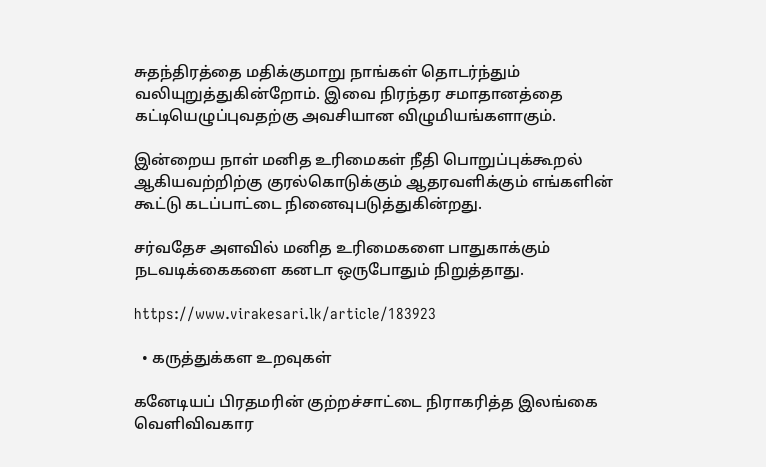சுதந்திரத்தை மதிக்குமாறு நாங்கள் தொடர்ந்தும் வலியுறுத்துகின்றோம். இவை நிரந்தர சமாதானத்தை கட்டியெழுப்புவதற்கு அவசியான விழுமியங்களாகும்.

இன்றைய நாள் மனித உரிமைகள் நீதி பொறுப்புக்கூறல் ஆகியவற்றிற்கு குரல்கொடுக்கும் ஆதரவளிக்கும் எங்களின் கூட்டு கடப்பாட்டை நினைவுபடுத்துகின்றது.

சர்வதேச அளவில் மனித உரிமைகளை பாதுகாக்கும் நடவடிக்கைகளை கனடா ஒருபோதும் நிறுத்தாது.

https://www.virakesari.lk/article/183923

  • கருத்துக்கள உறவுகள்

கனேடியப் பிரதமரின் குற்றச்சாட்டை நிராகரித்த இலங்கை வெளிவிவகார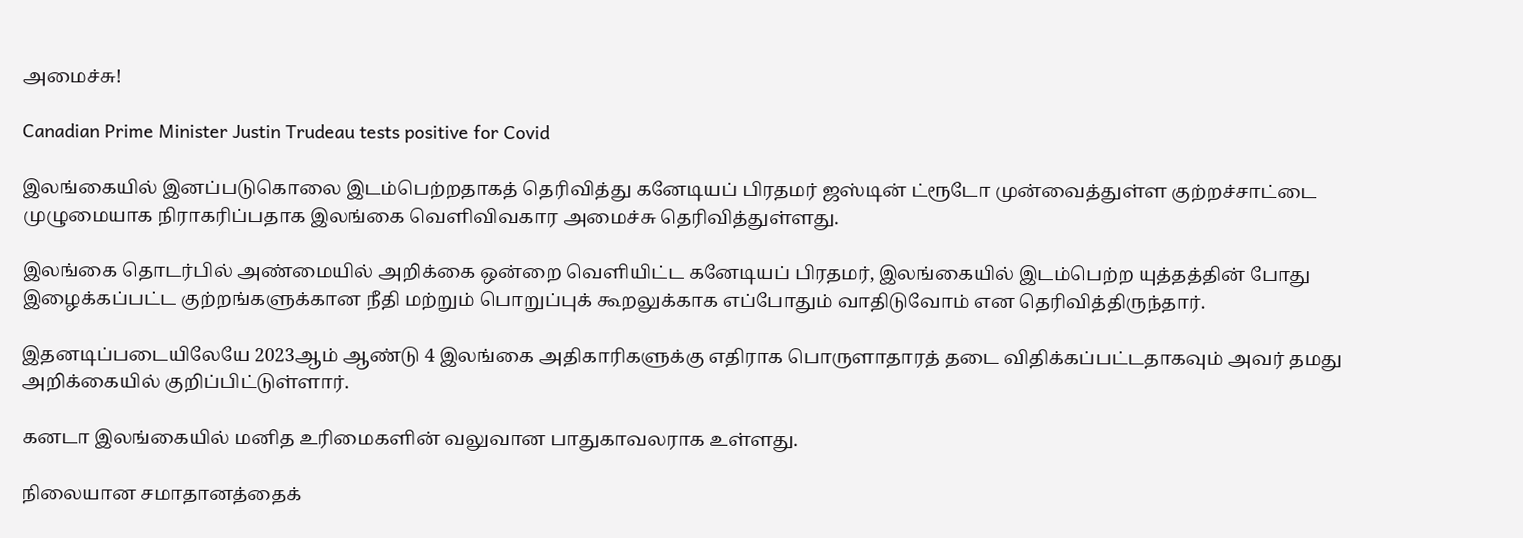அமைச்சு!

Canadian Prime Minister Justin Trudeau tests positive for Covid

இலங்கையில் இனப்படுகொலை இடம்பெற்றதாகத் தெரிவித்து கனேடியப் பிரதமர் ஜஸ்டின் ட்ரூடோ முன்வைத்துள்ள குற்றச்சாட்டை முழுமையாக நிராகரிப்பதாக இலங்கை வெளிவிவகார அமைச்சு தெரிவித்துள்ளது.

இலங்கை தொடர்பில் அண்மையில் அறிக்கை ஒன்றை வெளியிட்ட கனேடியப் பிரதமர், இலங்கையில் இடம்பெற்ற யுத்தத்தின் போது இழைக்கப்பட்ட குற்றங்களுக்கான நீதி மற்றும் பொறுப்புக் கூறலுக்காக எப்போதும் வாதிடுவோம் என தெரிவித்திருந்தார்.

இதனடிப்படையிலேயே 2023ஆம் ஆண்டு 4 இலங்கை அதிகாரிகளுக்கு எதிராக பொருளாதாரத் தடை விதிக்கப்பட்டதாகவும் அவர் தமது அறிக்கையில் குறிப்பிட்டுள்ளார்.

கனடா இலங்கையில் மனித உரிமைகளின் வலுவான பாதுகாவலராக உள்ளது.

நிலையான சமாதானத்தைக்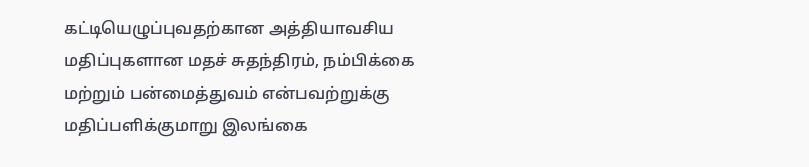கட்டியெழுப்புவதற்கான அத்தியாவசிய மதிப்புகளான மதச் சுதந்திரம், நம்பிக்கை மற்றும் பன்மைத்துவம் என்பவற்றுக்கு மதிப்பளிக்குமாறு இலங்கை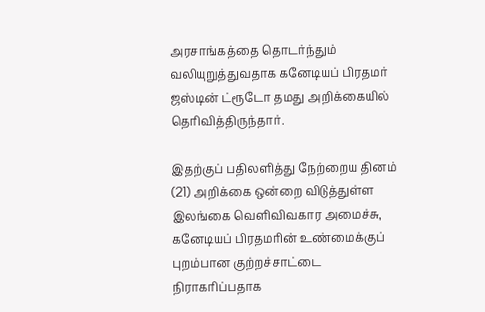அரசாங்கத்தை தொடர்ந்தும் வலியுறுத்துவதாக கனேடியப் பிரதமர் ஜஸ்டின் ட்ரூடோ தமது அறிக்கையில் தெரிவித்திருந்தார்.

இதற்குப் பதிலளித்து நேற்றைய தினம் (21) அறிக்கை ஒன்றை விடுத்துள்ள இலங்கை வெளிவிவகார அமைச்சு, கனேடியப் பிரதமரின் உண்மைக்குப் புறம்பான குற்றச்சாட்டை நிராகரிப்பதாக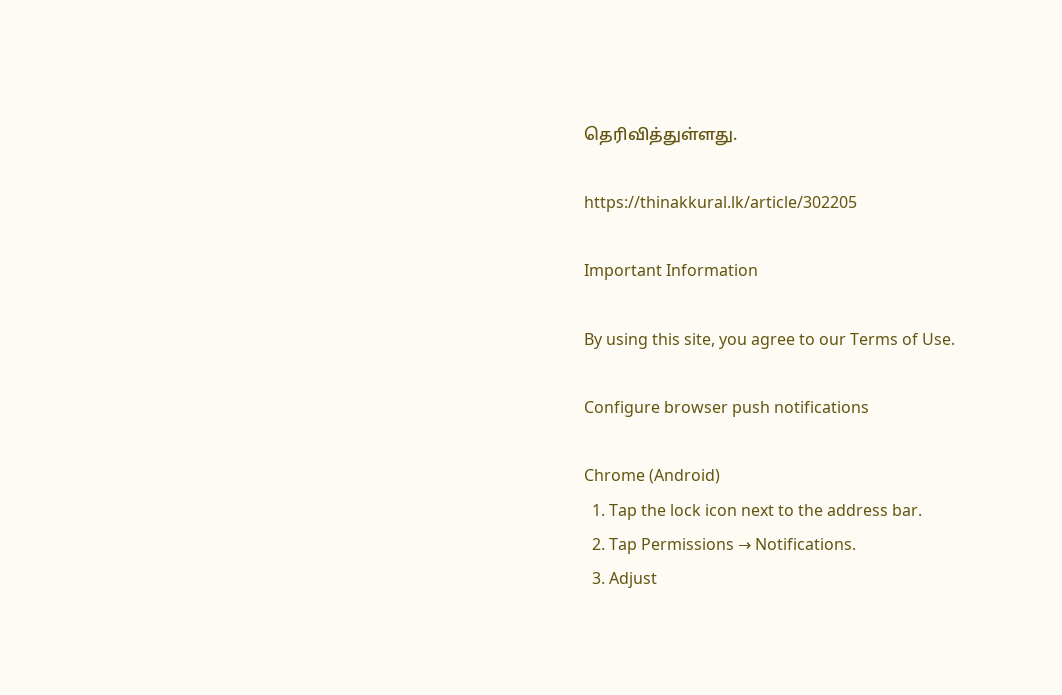தெரிவித்துள்ளது.

https://thinakkural.lk/article/302205

Important Information

By using this site, you agree to our Terms of Use.

Configure browser push notifications

Chrome (Android)
  1. Tap the lock icon next to the address bar.
  2. Tap Permissions → Notifications.
  3. Adjust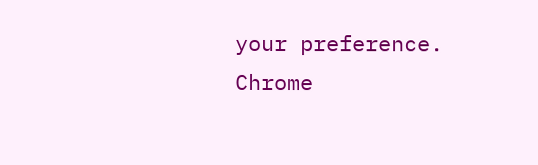your preference.
Chrome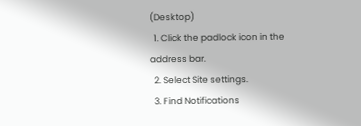(Desktop)
  1. Click the padlock icon in the address bar.
  2. Select Site settings.
  3. Find Notifications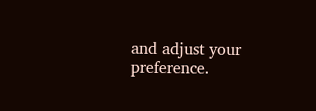and adjust your preference.